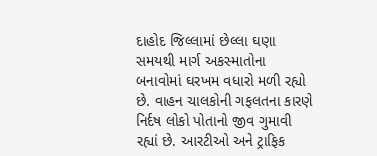દાહોદ જિલ્લામાં છેલ્લા ઘણા સમયથી માર્ગ અકસ્માતોના બનાવોમાં ઘરખમ વધારો મળી રહ્યો છે. વાહન ચાલકોની ગફલતના કારણે નિર્દષ લોકો પોતાનો જીવ ગુમાવી રહ્યાં છે. આરટીઓ અને ટ્રાફિક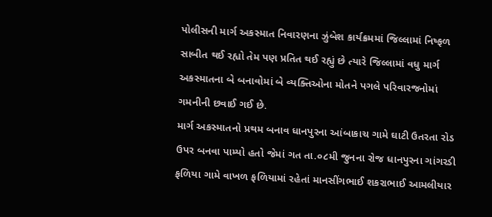પોલીસની માર્ગ અકસ્માત નિવારણના ઝુંબેશ કાર્યક્રમમાં જિલ્લામાં નિષ્ફળ સાબીત થઈ રહ્યો તેમ પણ પ્રતિત થઈ રહ્યું છે ત્યારે જિલ્લામાં વધુ માર્ગ અકસ્માતના બે બનાવોમાં બે વ્યક્તિઓના મોતને પગલે પરિવારજનોમાં ગમનીની છવાઈ ગઈ છે.
માર્ગ અકસ્માતનો પ્રથમ બનાવ ધાનપુરના આંબાકાચ ગામે ઘાટી ઉતરતા રોડ ઉપર બનવા પામ્યો હતો જેમાં ગત તા.૦૮મી જુનના રોજ ધાનપુરના ગાંગરડી ફળિયા ગામે વાખળ ફળિયામાં રહેતાં માનસીંગભાઈ શકરાભાઈ આમલીયાર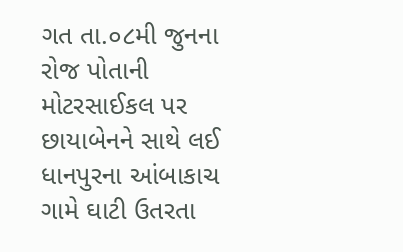ગત તા.૦૮મી જુનના રોજ પોતાની મોટરસાઈકલ પર છાયાબેનને સાથે લઈ ધાનપુરના આંબાકાચ ગામે ઘાટી ઉતરતા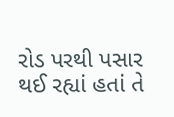રોડ પરથી પસાર થઈ રહ્યાં હતાં તે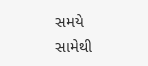સમયે સામેથી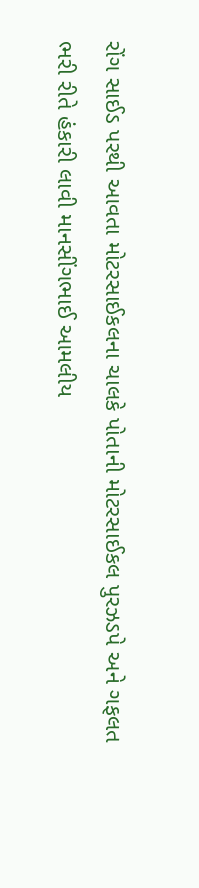રોંગ સાઈડ પરથી આવતા મોટરસાઈકલના ચાલકે પોતાની મોટરસાઈકલ પુરઝડપે અને ગફલત ભરી રીતે હંકારી લાવી માનસીંગભાઈ આમલીય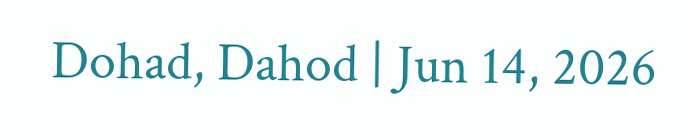Dohad, Dahod | Jun 14, 2026